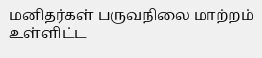மனிதர்கள் பருவநிலை மாற்றம் உள்ளிட்ட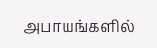அபாயங்களில்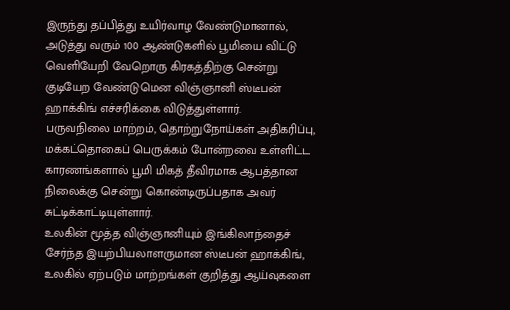இருந்து தப்பித்து உயிர்வாழ வேண்டுமானால், அடுத்து வரும் 100 ஆண்டுகளில் பூமியை விட்டு வெளியேறி வேறொரு கிரகத்திற்கு சென்று குடியேற வேண்டுமென விஞ்ஞானி ஸ்டீபன் ஹாக்கிங் எச்சரிக்கை விடுத்துள்ளார்.
பருவநிலை மாற்றம், தொற்றுநோய்கள் அதிகரிப்பு, மக்கட்தொகைப் பெருக்கம் போன்றவை உள்ளிட்ட காரணங்களால் பூமி மிகத் தீவிரமாக ஆபத்தான நிலைக்கு சென்று கொண்டிருப்பதாக அவர் சுட்டிக்காட்டியுள்ளார்.
உலகின் மூத்த விஞ்ஞானியும் இங்கிலாந்தைச் சேர்ந்த இயற்பியலாளருமான ஸ்டீபன் ஹாக்கிங், உலகில் ஏற்படும் மாற்றங்கள் குறித்து ஆய்வுகளை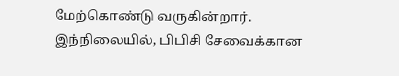மேற்கொண்டு வருகின்றார்.
இந்நிலையில், பிபிசி சேவைக்கான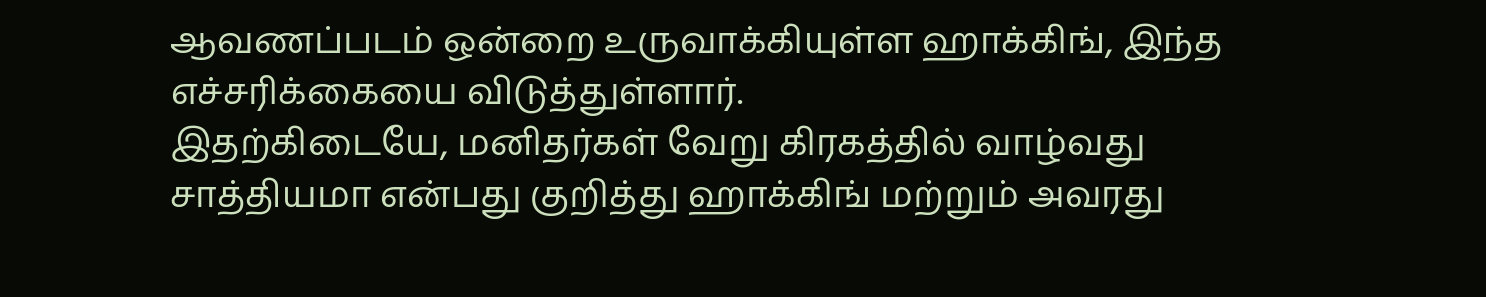ஆவணப்படம் ஒன்றை உருவாக்கியுள்ள ஹாக்கிங், இந்த எச்சரிக்கையை விடுத்துள்ளார்.
இதற்கிடையே, மனிதர்கள் வேறு கிரகத்தில் வாழ்வது சாத்தியமா என்பது குறித்து ஹாக்கிங் மற்றும் அவரது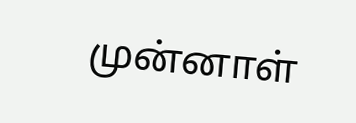முன்னாள்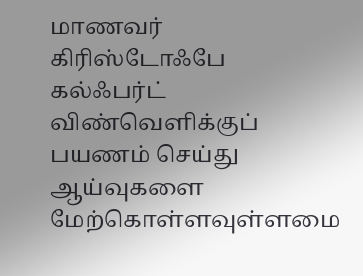மாணவர் கிரிஸ்டோஃபே கல்ஃபர்ட் விண்வெளிக்குப் பயணம் செய்து ஆய்வுகளை மேற்கொள்ளவுள்ளமை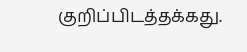குறிப்பிடத்தக்கது.